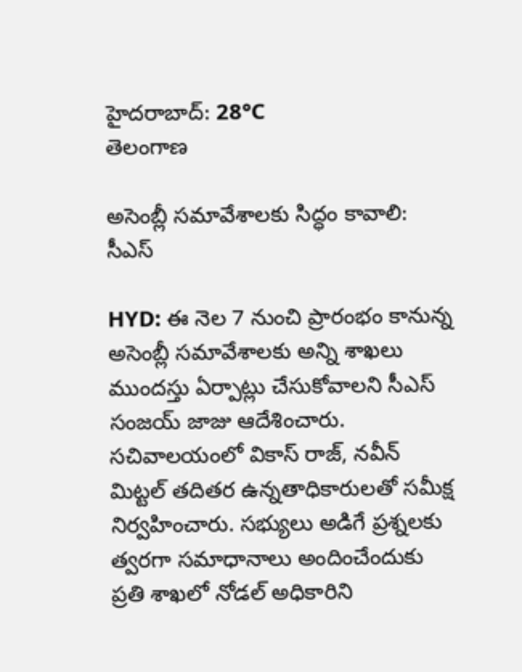హైదరాబాద్: 28°C
తెలంగాణ

అసెంబ్లీ సమావేశాలకు సిద్ధం కావాలి: సీఎస్‌

HYD: ఈ నెల 7 నుంచి ప్రారంభం కానున్న అసెంబ్లీ సమావేశాలకు అన్ని శాఖలు ముందస్తు ఏర్పాట్లు చేసుకోవాలని సీఎస్‌ సంజయ్‌ జాజు ఆదేశించారు. సచివాలయంలో వికాస్‌ రాజ్‌, నవీన్‌ మిట్టల్‌ తదితర ఉన్నతాధికారులతో సమీక్ష నిర్వహించారు. సభ్యులు అడిగే ప్రశ్నలకు త్వరగా సమాధానాలు అందించేందుకు ప్రతి శాఖలో నోడల్‌ అధికారిని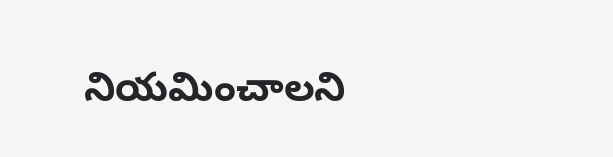నియమించాలని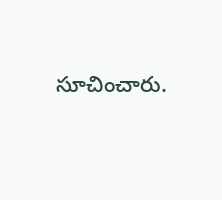సూచించారు.